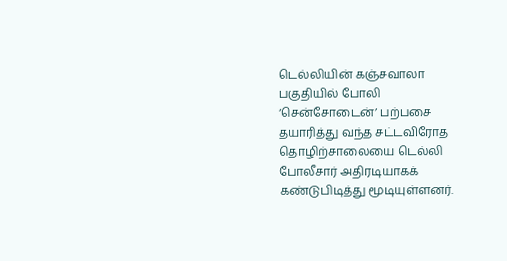டெல்லியின் கஞ்சவாலா பகுதியில் போலி ‘சென்சோடைன்’ பற்பசை தயாரித்து வந்த சட்டவிரோத தொழிற்சாலையை டெல்லி போலீசார் அதிரடியாகக் கண்டுபிடித்து மூடியுள்ளனர்.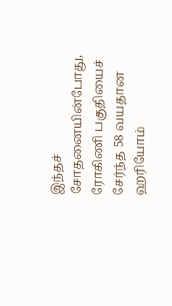இந்தச் சோதனையின்போது, ரோகிணி பகுதியைச் சேர்ந்த 58 வயதான ஹரியோம்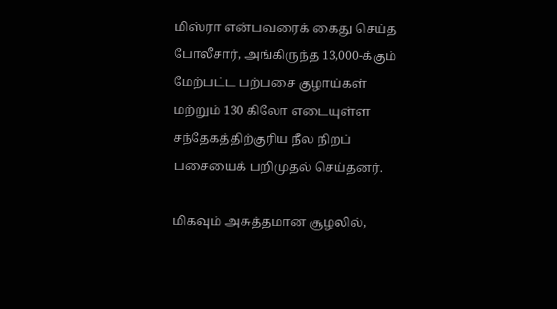மிஸ்ரா என்பவரைக் கைது செய்த போலீசார், அங்கிருந்த 13,000-க்கும் மேற்பட்ட பற்பசை குழாய்கள் மற்றும் 130 கிலோ எடையுள்ள சந்தேகத்திற்குரிய நீல நிறப் பசையைக் பறிமுதல் செய்தனர்.

மிகவும் அசுத்தமான சூழலில்,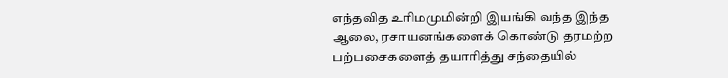எந்தவித உரிமமுமின்றி இயங்கி வந்த இந்த ஆலை, ரசாயனங்களைக் கொண்டு தரமற்ற பற்பசைகளைத் தயாரித்து சந்தையில்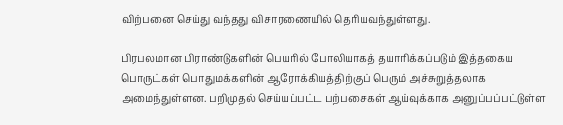விற்பனை செய்து வந்தது விசாரணையில் தெரியவந்துள்ளது.

பிரபலமான பிராண்டுகளின் பெயரில் போலியாகத் தயாரிக்கப்படும் இத்தகைய பொருட்கள் பொதுமக்களின் ஆரோக்கியத்திற்குப் பெரும் அச்சுறுத்தலாக அமைந்துள்ளன. பறிமுதல் செய்யப்பட்ட பற்பசைகள் ஆய்வுக்காக அனுப்பப்பட்டுள்ள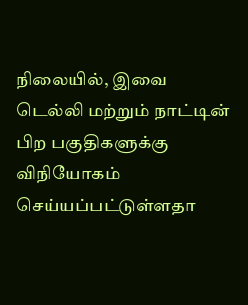நிலையில், இவை டெல்லி மற்றும் நாட்டின் பிற பகுதிகளுக்கு விநியோகம் செய்யப்பட்டுள்ளதா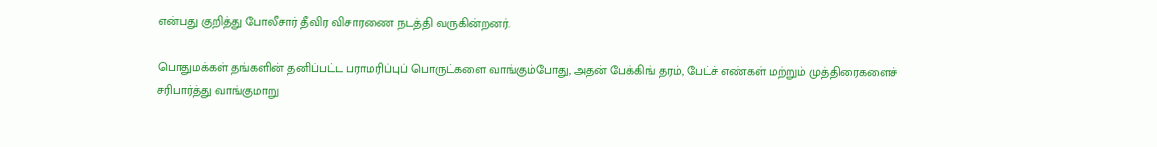என்பது குறித்து போலீசார் தீவிர விசாரணை நடத்தி வருகின்றனர்.

பொதுமக்கள் தங்களின் தனிப்பட்ட பராமரிப்புப் பொருட்களை வாங்கும்போது, அதன் பேக்கிங் தரம், பேட்ச் எண்கள் மற்றும் முத்திரைகளைச் சரிபார்த்து வாங்குமாறு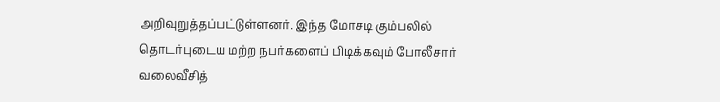அறிவுறுத்தப்பட்டுள்ளனர். இந்த மோசடி கும்பலில் தொடர்புடைய மற்ற நபர்களைப் பிடிக்கவும் போலீசார் வலைவீசித்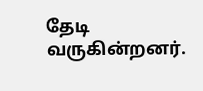தேடி வருகின்றனர்.